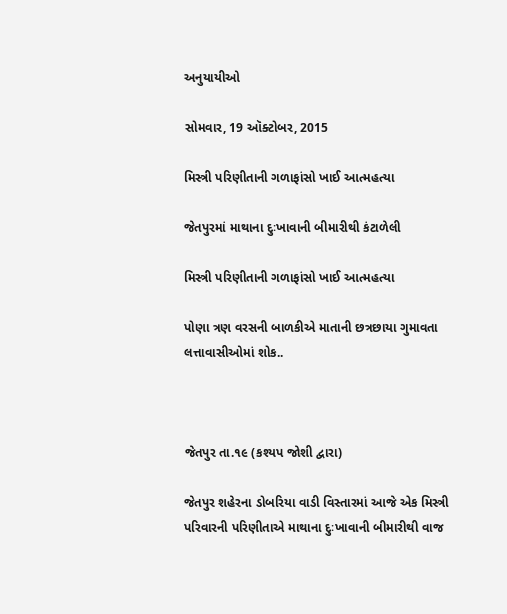અનુયાયીઓ

સોમવાર, 19 ઑક્ટોબર, 2015

મિસ્ત્રી પરિણીતાની ગળાફાંસો ખાઈ આત્મહત્યા

જેતપુરમાં માથાના દુઃખાવાની બીમારીથી કંટાળેલી

મિસ્ત્રી પરિણીતાની ગળાફાંસો ખાઈ આત્મહત્યા

પોણા ત્રણ વરસની બાળકીએ માતાની છત્રછાયા ગુમાવતા લત્તાવાસીઓમાં શોક..



જેતપુર તા.૧૯ (કશ્યપ જોશી દ્વારા)

જેતપુર શહેરના ડોબરિયા વાડી વિસ્તારમાં આજે એક મિસ્ત્રી પરિવારની પરિણીતાએ માથાના દુઃખાવાની બીમારીથી વાજ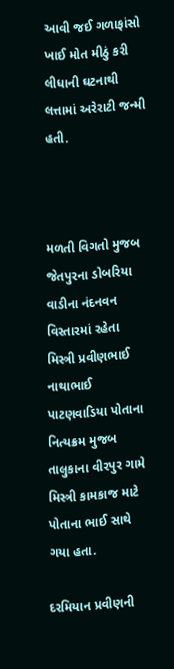આવી જઈ ગળાફાંસો ખાઈ મોત મીઠું કરી લીધાની ઘટનાથી લત્તામાં અરેરાટી જન્મી હતી.



મળતી વિગતો મુજબ જેતપુરના ડોબરિયા વાડીના નંદનવન વિસ્તારમાં રહેતા મિસ્ત્રી પ્રવીણભાઈ નાથાભાઈ પાટણવાડિયા પોતાના નિત્યક્રમ મુજબ તાલુકાના વીરપુર ગામે મિસ્ત્રી કામકાજ માટે પોતાના ભાઈ સાથે ગયા હતા.

દરમિયાન પ્રવીણની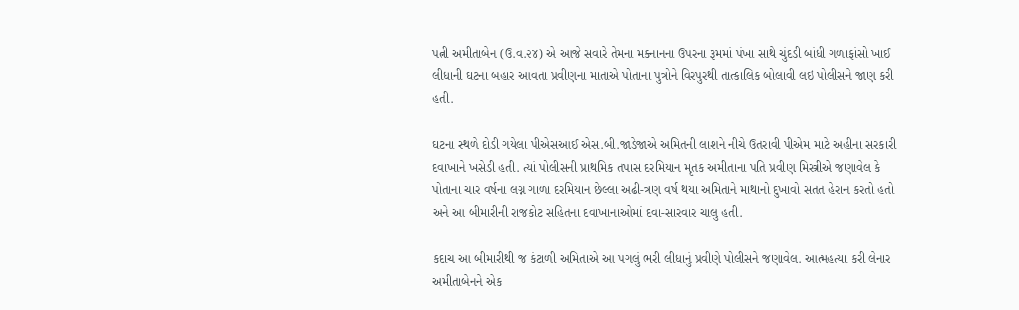પત્ની અમીતાબેન (ઉ.વ.૨૪) એ આજે સવારે તેમના મક્નાનના ઉપરના રૂમમાં પંખા સાથે ચુંદડી બાંધી ગળાફાંસો ખાઈ લીધાની ઘટના બહાર આવતા પ્રવીણના માતાએ પોતાના પુત્રોને વિરપુરથી તાત્કાલિક બોલાવી લઇ પોલીસને જાણ કરી હતી.

ઘટના સ્થળે દોડી ગયેલા પીએસઆઈ એસ.બી.જાડેજાએ અમિતની લાશને નીચે ઉતરાવી પીએમ માટે અહીના સરકારી દવાખાને ખસેડી હતી. ત્યાં પોલીસની પ્રાથમિક તપાસ દરમિયાન મૃતક અમીતાના પતિ પ્રવીણ મિસ્ત્રીએ જણાવેલ કે પોતાના ચાર વર્ષના લગ્ન ગાળા દરમિયાન છેલ્લા અઢી-ત્રણ વર્ષ થયા અમિતાને માથાનો દુખાવો સતત હેરાન કરતો હતો અને આ બીમારીની રાજકોટ સહિતના દવાખાનાઓમાં દવા-સારવાર ચાલુ હતી.

કદાચ આ બીમારીથી જ કંટાળી અમિતાએ આ પગલું ભરી લીધાનું પ્રવીણે પોલીસને જણાવેલ. આત્મહત્યા કરી લેનાર અમીતાબેનને એક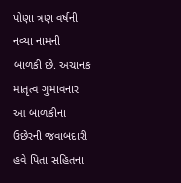પોણા ત્રણ વર્ષની નવ્યા નામની બાળકી છે. અચાનક માતૃત્વ ગુમાવનાર આ બાળકીના ઉછેરની જવાબદારી હવે પિતા સહિતના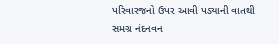પરિવારજનો ઉપર આવી પડ્યાની વાતથી સમગ્ર નંદનવન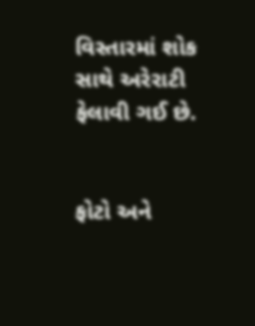વિસ્તારમાં શોક સાથે અરેરાટી ફેલાવી ગઈ છે.


ફોટો અને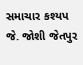સમાચાર કશ્યપ જે. જોશી જેતપુર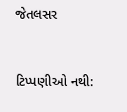જેતલસર


ટિપ્પણીઓ નથી: